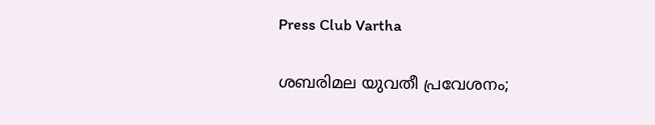Press Club Vartha

ശബരിമല യുവതീ പ്രവേശനം;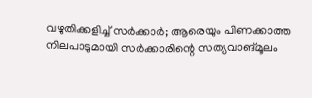വഴുതിക്കളിച്ച് സര്‍ക്കാര്‍; ആരെയും പിണക്കാത്ത നിലപാടുമായി സര്‍ക്കാരിന്റെ സത്യവാങ്മൂലം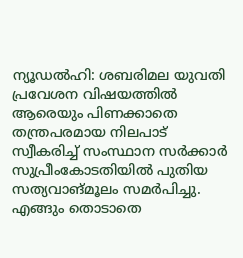ന്യൂഡല്‍ഹി: ശബരിമല യുവതി പ്രവേശന വിഷയത്തില്‍ ആരെയും പിണക്കാതെ തന്ത്രപരമായ നിലപാട് സ്വീകരിച്ച് സംസ്ഥാന സര്‍ക്കാര്‍ സുപ്രീംകോടതിയില്‍ പുതിയ സത്യവാങ്മൂലം സമര്‍പിച്ചു. എങ്ങും തൊടാതെ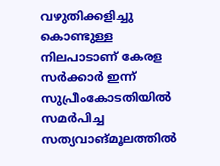വഴുതിക്കളിച്ചു കൊണ്ടുള്ള നിലപാടാണ് കേരള സര്‍ക്കാര്‍ ഇന്ന് സുപ്രീംകോടതിയില്‍ സമര്‍പിച്ച സത്യവാങ്മൂലത്തില്‍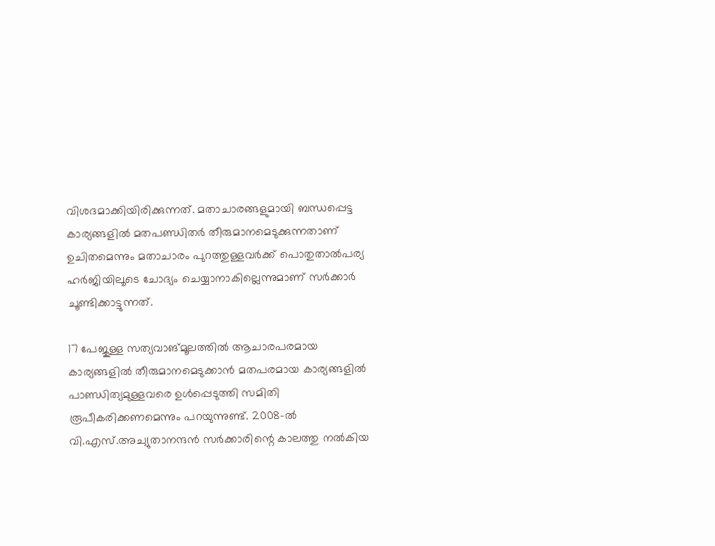വിശദമാക്കിയിരിക്കുന്നത്. മതാചാരങ്ങളുമായി ബന്ധപ്പെട്ട കാര്യങ്ങളില്‍ മതപണ്ഡിതര്‍ തീരുമാനമെടുക്കുന്നതാണ് ഉചിതമെന്നും മതാചാരം പുറത്തുള്ളവര്‍ക്ക് പൊതുതാല്‍പര്യ ഹര്‍ജിയിലൂടെ ചോദ്യം ചെയ്യാനാകില്ലെന്നുമാണ് സര്‍ക്കാര്‍ ചൂണ്ടിക്കാട്ടുന്നത്.

17 പേജുള്ള സത്യവാങ്മൂലത്തില്‍ ആചാരപരമായ കാര്യങ്ങളില്‍ തീരുമാനമെടുക്കാന്‍ മതപരമായ കാര്യങ്ങളില്‍ പാണ്ഡിത്യമുള്ളവരെ ഉള്‍പ്പെടുത്തി സമിതി രൂപീകരിക്കണമെന്നും പറയുന്നുണ്ട്. 2008-ല്‍ വി.എസ്.അച്യുതാനന്ദന്‍ സര്‍ക്കാരിന്റെ കാലത്തു നല്‍കിയ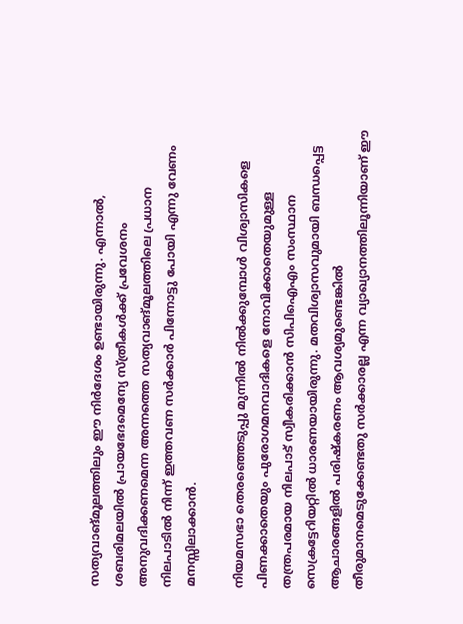സത്യവാങ്മൂലത്തിലും ഈ നിര്‍ദേശം ഉണ്ടായിരുന്നു. എന്നാല്‍, ശബരിമലയില്‍ പ്രായഭേദമെന്യേ സ്ത്രീകള്‍ക്ക് പ്രവേശനം അനുവദിക്കണമെന്ന അന്നത്തെ സത്യവാങ്മൂലത്തിലെ പ്രധാന നിലപാടില്‍ നിന്ന് ഇത്തവണ സര്‍ക്കാര്‍ പിന്നോട്ടു പോയി എന്നു വേണം മനസ്സിലാക്കാന്‍.

നിയമസഭാ തെരഞ്ഞെടുപ്പു മുന്നില്‍ നില്‍ക്കുമ്പോള്‍ വിശ്വാസികളെ പിണക്കാതെയും പുരോഗമനവാദികളെ നോവിക്കാതെയുമുള്ള തന്ത്രപരമായ നിലപാട് സ്വീകരിക്കാന്‍ സിപിഐഎം സംസ്ഥാന സെക്രട്ടേറിയറ്റില്‍ ധാരണയായിരുന്നു. മതവിശ്വാസവുമായി ബന്ധപ്പെട്ട ആചാരങ്ങളില്‍ പരിഷ്‌കരണം ആവശ്യമുണ്ടെങ്കില്‍ തീരുമാനമെടുക്കേണ്ടതു സര്‍ക്കാരല്ല എന്ന വ്യാഖ്യാനത്തിലൂന്നിയാണ് ഈ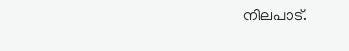നിലപാട്.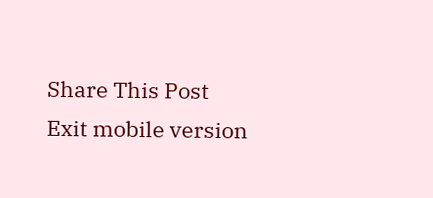Share This Post
Exit mobile version